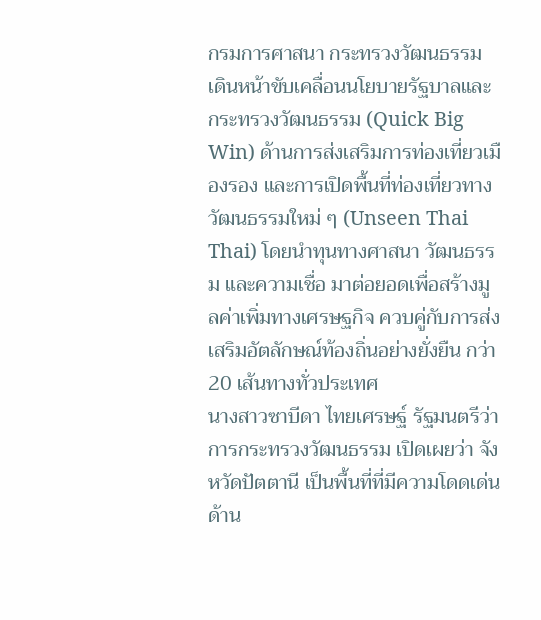กรมการศาสนา กระทรวงวัฒนธรรม เดินหน้าขับเคลื่อนนโยบายรัฐบาลและกระทรวงวัฒนธรรม (Quick Big Win) ด้านการส่งเสริมการท่องเที่ยวเมืองรอง และการเปิดพื้นที่ท่องเที่ยวทางวัฒนธรรมใหม่ ๆ (Unseen Thai Thai) โดยนำทุนทางศาสนา วัฒนธรรม และความเชื่อ มาต่อยอดเพื่อสร้างมูลค่าเพิ่มทางเศรษฐกิจ ควบคู่กับการส่งเสริมอัตลักษณ์ท้องถิ่นอย่างยั่งยืน กว่า 20 เส้นทางทั่วประเทศ
นางสาวซาบีดา ไทยเศรษฐ์ รัฐมนตรีว่าการกระทรวงวัฒนธรรม เปิดเผยว่า จังหวัดปัตตานี เป็นพื้นที่ที่มีความโดดเด่นด้าน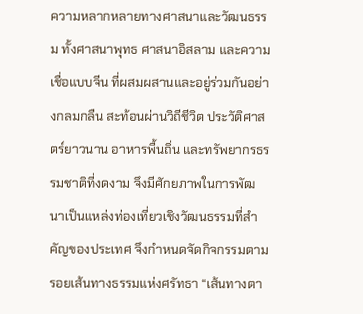ความหลากหลายทางศาสนาและวัฒนธรรม ทั้งศาสนาพุทธ ศาสนาอิสลาม และความเชื่อแบบจีน ที่ผสมผสานและอยู่ร่วมกันอย่างกลมกลืน สะท้อนผ่านวิถีชีวิต ประวัติศาสตร์ยาวนาน อาหารพื้นถิ่น และทรัพยากรธรรมชาติที่งดงาม จึงมีศักยภาพในการพัฒนาเป็นแหล่งท่องเที่ยวเชิงวัฒนธรรมที่สำคัญของประเทศ จึงกำหนดจัดกิจกรรมตามรอยเส้นทางธรรมแห่งศรัทธา “เส้นทางตา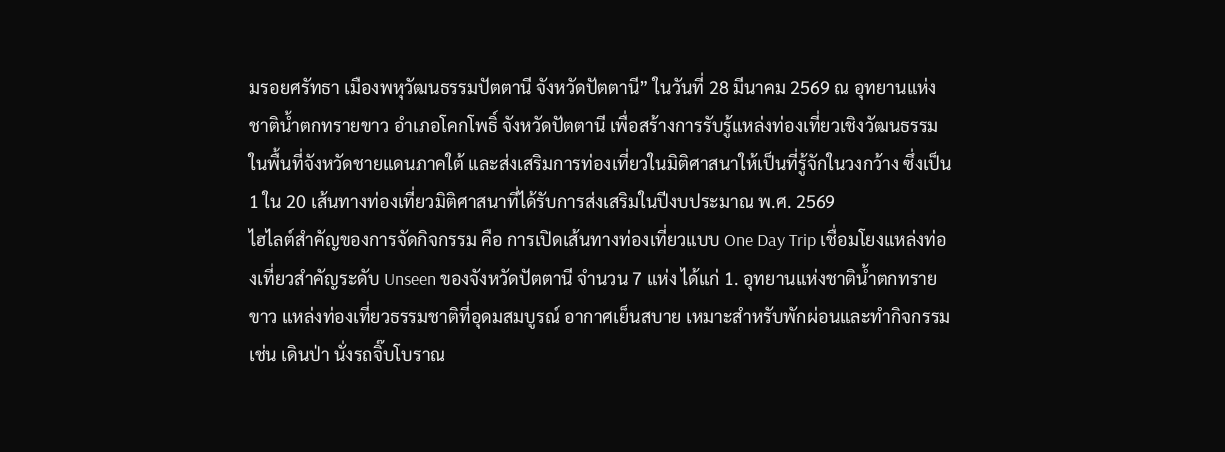มรอยศรัทธา เมืองพหุวัฒนธรรมปัตตานี จังหวัดปัตตานี” ในวันที่ 28 มีนาคม 2569 ณ อุทยานแห่งชาติน้ำตกทรายขาว อำเภอโคกโพธิ์ จังหวัดปัตตานี เพื่อสร้างการรับรู้แหล่งท่องเที่ยวเชิงวัฒนธรรมในพื้นที่จังหวัดชายแดนภาคใต้ และส่งเสริมการท่องเที่ยวในมิติศาสนาให้เป็นที่รู้จักในวงกว้าง ซึ่งเป็น 1 ใน 20 เส้นทางท่องเที่ยวมิติศาสนาที่ได้รับการส่งเสริมในปีงบประมาณ พ.ศ. 2569
ไฮไลต์สำคัญของการจัดกิจกรรม คือ การเปิดเส้นทางท่องเที่ยวแบบ One Day Trip เชื่อมโยงแหล่งท่องเที่ยวสำคัญระดับ Unseen ของจังหวัดปัตตานี จำนวน 7 แห่ง ได้แก่ 1. อุทยานแห่งชาติน้ำตกทรายขาว แหล่งท่องเที่ยวธรรมชาติที่อุดมสมบูรณ์ อากาศเย็นสบาย เหมาะสำหรับพักผ่อนและทำกิจกรรม เช่น เดินป่า นั่งรถจิ๊บโบราณ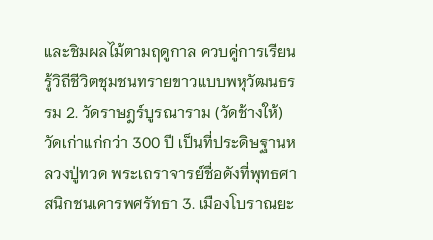และชิมผลไม้ตามฤดูกาล ควบคู่การเรียนรู้วิถีชีวิตชุมชนทรายขาวแบบพหุวัฒนธรรม 2. วัดราษฎร์บูรณาราม (วัดช้างให้) วัดเก่าแก่กว่า 300 ปี เป็นที่ประดิษฐานหลวงปู่ทวด พระเถราจารย์ชื่อดังที่พุทธศาสนิกชนเคารพศรัทธา 3. เมืองโบราณยะ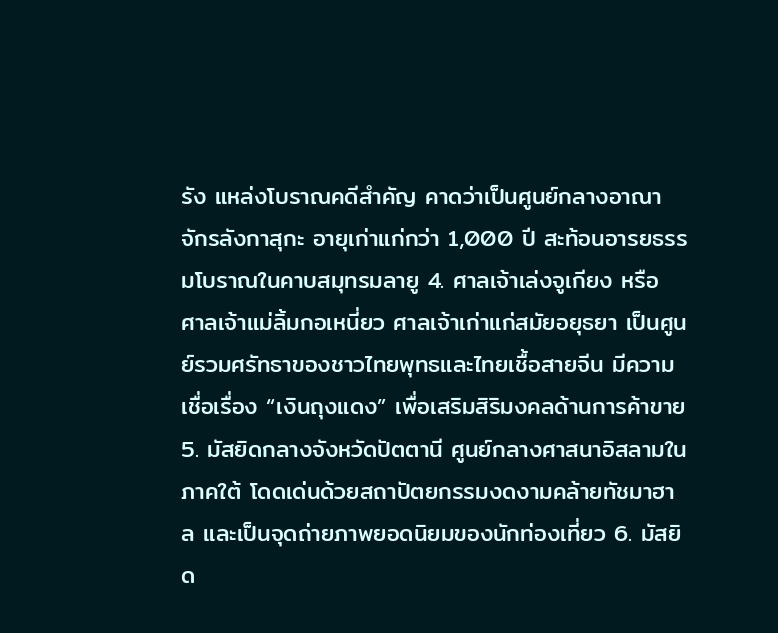รัง แหล่งโบราณคดีสำคัญ คาดว่าเป็นศูนย์กลางอาณาจักรลังกาสุกะ อายุเก่าแก่กว่า 1,000 ปี สะท้อนอารยธรรมโบราณในคาบสมุทรมลายู 4. ศาลเจ้าเล่งจูเกียง หรือ ศาลเจ้าแม่ลิ้มกอเหนี่ยว ศาลเจ้าเก่าแก่สมัยอยุธยา เป็นศูนย์รวมศรัทธาของชาวไทยพุทธและไทยเชื้อสายจีน มีความเชื่อเรื่อง “เงินถุงแดง” เพื่อเสริมสิริมงคลด้านการค้าขาย 5. มัสยิดกลางจังหวัดปัตตานี ศูนย์กลางศาสนาอิสลามในภาคใต้ โดดเด่นด้วยสถาปัตยกรรมงดงามคล้ายทัชมาฮาล และเป็นจุดถ่ายภาพยอดนิยมของนักท่องเที่ยว 6. มัสยิด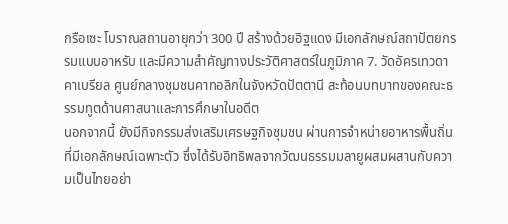กรือเซะ โบราณสถานอายุกว่า 300 ปี สร้างด้วยอิฐแดง มีเอกลักษณ์สถาปัตยกรรมแบบอาหรับ และมีความสำคัญทางประวัติศาสตร์ในภูมิภาค 7. วัดอัครเทวดาคาเบรียล ศูนย์กลางชุมชนคาทอลิกในจังหวัดปัตตานี สะท้อนบทบาทของคณะธรรมทูตด้านศาสนาและการศึกษาในอดีต
นอกจากนี้ ยังมีกิจกรรมส่งเสริมเศรษฐกิจชุมชน ผ่านการจำหน่ายอาหารพื้นถิ่นที่มีเอกลักษณ์เฉพาะตัว ซึ่งได้รับอิทธิพลจากวัฒนธรรมมลายูผสมผสานกับความเป็นไทยอย่า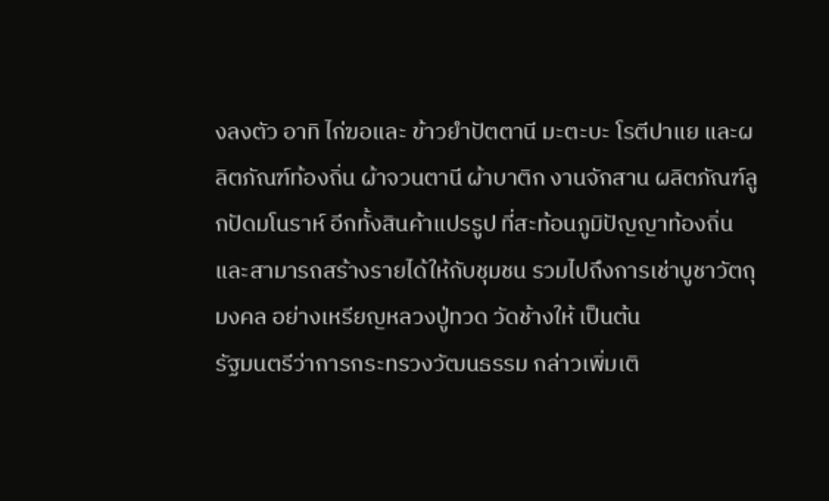งลงตัว อาทิ ไก่ฆอและ ข้าวยำปัตตานี มะตะบะ โรตีปาแย และผลิตภัณฑ์ท้องถิ่น ผ้าจวนตานี ผ้าบาติก งานจักสาน ผลิตภัณฑ์ลูกปัดมโนราห์ อีกทั้งสินค้าแปรรูป ที่สะท้อนภูมิปัญญาท้องถิ่นและสามารถสร้างรายได้ให้กับชุมชน รวมไปถึงการเช่าบูชาวัตถุมงคล อย่างเหรียญหลวงปู่ทวด วัดช้างให้ เป็นต้น
รัฐมนตรีว่าการกระทรวงวัฒนธรรม กล่าวเพิ่มเติ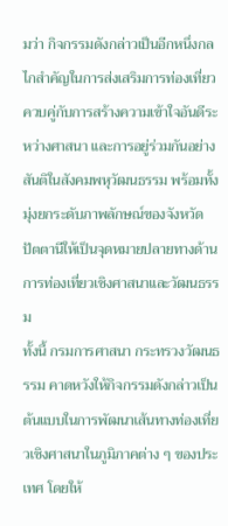มว่า กิจกรรมดังกล่าวเป็นอีกหนึ่งกลไกสำคัญในการส่งเสริมการท่องเที่ยว ควบคู่กับการสร้างความเข้าใจอันดีระหว่างศาสนา และการอยู่ร่วมกันอย่างสันติในสังคมพหุวัฒนธรรม พร้อมทั้งมุ่งยกระดับภาพลักษณ์ของจังหวัดปัตตานีให้เป็นจุดหมายปลายทางด้านการท่องเที่ยวเชิงศาสนาและวัฒนธรรม
ทั้งนี้ กรมการศาสนา กระทรวงวัฒนธรรม คาดหวังให้กิจกรรมดังกล่าวเป็นต้นแบบในการพัฒนาเส้นทางท่องเที่ยวเชิงศาสนาในภูมิภาคต่าง ๆ ของประเทศ โดยให้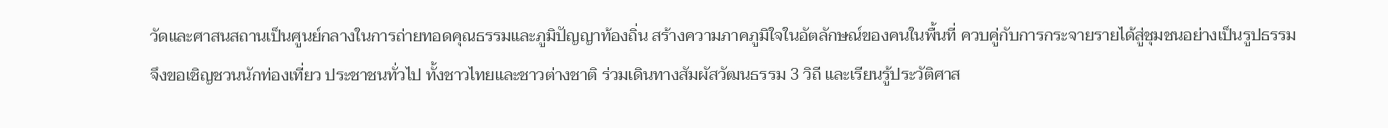วัดและศาสนสถานเป็นศูนย์กลางในการถ่ายทอดคุณธรรมและภูมิปัญญาท้องถิ่น สร้างความภาคภูมิใจในอัตลักษณ์ของคนในพื้นที่ ควบคู่กับการกระจายรายได้สู่ชุมชนอย่างเป็นรูปธรรม
จึงขอเชิญชวนนักท่องเที่ยว ประชาชนทั่วไป ทั้งชาวไทยและชาวต่างชาติ ร่วมเดินทางสัมผัสวัฒนธรรม 3 วิถี และเรียนรู้ประวัติศาส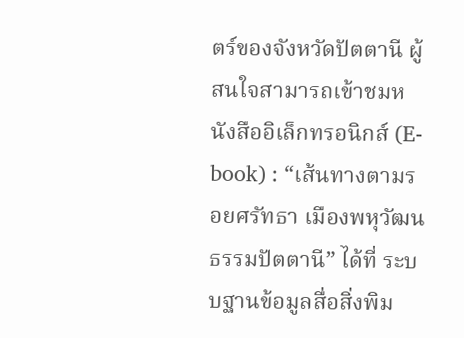ตร์ของจังหวัดปัตตานี ผู้สนใจสามารถเข้าชมหนังสืออิเล็กทรอนิกส์ (E-book) : “เส้นทางตามรอยศรัทธา เมืองพหุวัฒนธรรมปัตตานี” ได้ที่ ระบบฐานข้อมูลสื่อสิ่งพิม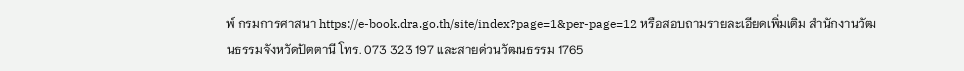พ์ กรมการศาสนา https://e-book.dra.go.th/site/index?page=1&per-page=12 หรือสอบถามรายละเอียดเพิ่มเติม สำนักงานวัฒนธรรมจังหวัดปัตตานี โทร. 073 323 197 และสายด่วนวัฒนธรรม 1765